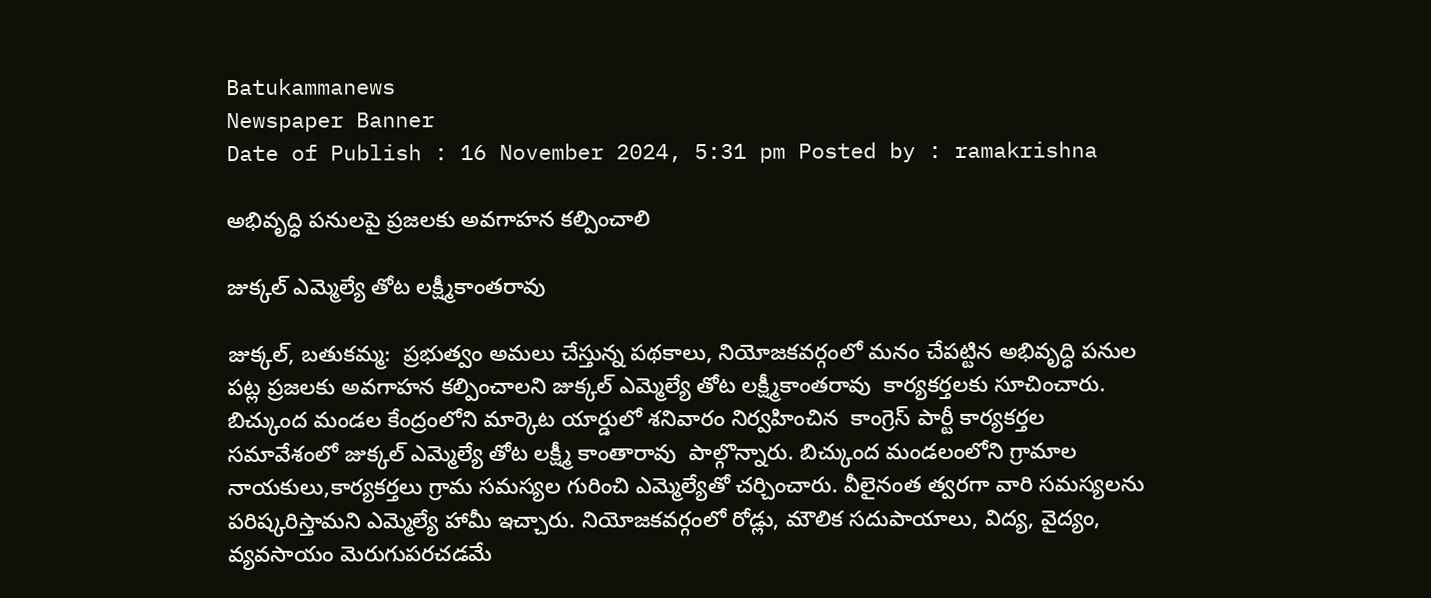Batukammanews
Newspaper Banner
Date of Publish : 16 November 2024, 5:31 pm Posted by : ramakrishna

అభివృద్ధి పనులపై ప్రజలకు అవగాహన కల్పించాలి

జుక్కల్ ఎమ్మెల్యే తోట లక్ష్మీకాంతరావు

జుక్కల్, బతుకమ్మ:  ప్రభుత్వం అమలు చేస్తున్న పథకాలు, నియోజకవర్గంలో మనం చేపట్టిన అభివృద్ధి పనుల పట్ల ప్రజలకు అవగాహన కల్పించాలని జుక్కల్ ఎమ్మెల్యే తోట లక్ష్మీకాంతరావు  కార్యకర్తలకు సూచించారు. బిచ్కుంద మండల కేంద్రంలోని మార్కెట యార్డులో శనివారం నిర్వహించిన  కాంగ్రెస్ పార్టీ కార్యకర్తల సమావేశంలో జుక్కల్ ఎమ్మెల్యే తోట లక్ష్మీ కాంతారావు  పాల్గొన్నారు. బిచ్కుంద మండలంలోని గ్రామాల నాయకులు,కార్యకర్తలు గ్రామ సమస్యల గురించి ఎమ్మెల్యేతో చర్చించారు. వీలైనంత త్వరగా వారి సమస్యలను పరిష్కరిస్తామని ఎమ్మెల్యే హామీ ఇచ్చారు. నియోజకవర్గంలో రోడ్లు, మౌలిక సదుపాయాలు, విద్య, వైద్యం, వ్యవసాయం మెరుగుపరచడమే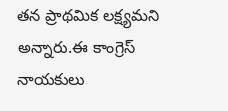తన ప్రాథమిక లక్ష్యమని అన్నారు.ఈ కాంగ్రెస్ నాయకులు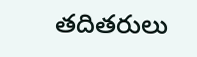తదితరులు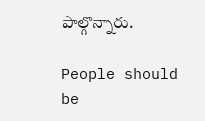పాల్గొన్నారు.

People should be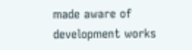made aware of development works